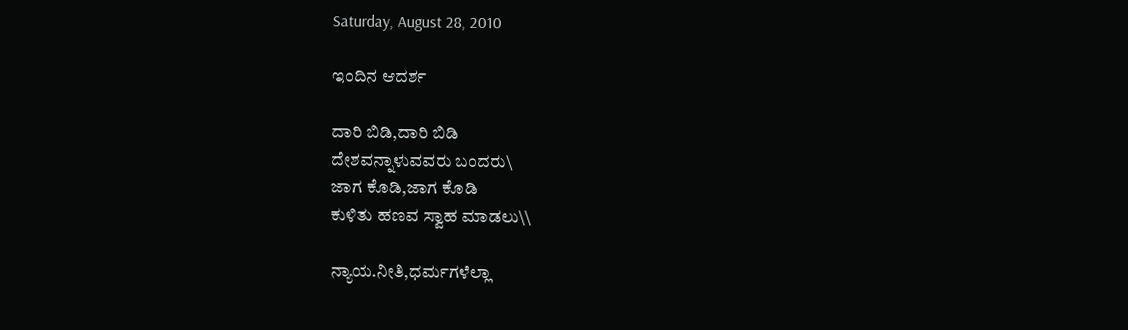Saturday, August 28, 2010

ಇಂದಿನ ಆದರ್ಶ

ದಾರಿ ಬಿಡಿ,ದಾರಿ ಬಿಡಿ
ದೇಶವನ್ನಾಳುವವರು ಬಂದರು\
ಜಾಗ ಕೊಡಿ,ಜಾಗ ಕೊಡಿ
ಕುಳಿತು ಹಣವ ಸ್ವಾಹ ಮಾಡಲು\\

ನ್ಯಾಯ.ನೀತಿ,ಧರ್ಮಗಳೆಲ್ಲಾ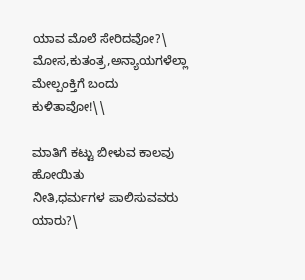ಯಾವ ಮೊಲೆ ಸೇರಿದವೋ?\
ಮೋಸ,ಕುತಂತ್ರ,ಅನ್ಯಾಯಗಳೆಲ್ಲಾ
ಮೇಲ್ಪಂಕ್ತಿಗೆ ಬಂದು ಕುಳಿತಾವೋ!\\

ಮಾತಿಗೆ ಕಟ್ಟು ಬೀಳುವ ಕಾಲವು ಹೋಯಿತು
ನೀತಿ,ಧರ್ಮಗಳ ಪಾಲಿಸುವವರು ಯಾರು?\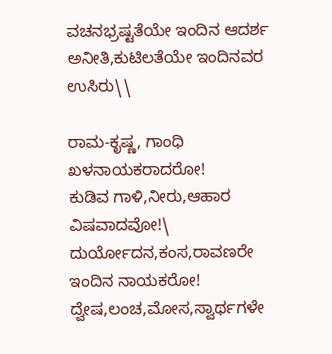ವಚನಭ್ರಷ್ಟತೆಯೇ ಇಂದಿನ ಆದರ್ಶ
ಅನೀತಿ,ಕುಟಿಲತೆಯೇ ಇಂದಿನವರ ಉಸಿರು\\

ರಾಮ-ಕೃಷ್ಣ, ಗಾಂಧಿ ಖಳನಾಯಕರಾದರೋ!
ಕುಡಿವ ಗಾಳಿ,ನೀರು,ಆಹಾರ ವಿಷವಾದವೋ!\
ದುರ್ಯೋದನ,ಕಂಸ,ರಾವಣರೇ ಇಂದಿನ ನಾಯಕರೋ!
ದ್ವೇಷ,ಲಂಚ,ಮೋಸ,ಸ್ವಾರ್ಥಗಳೇ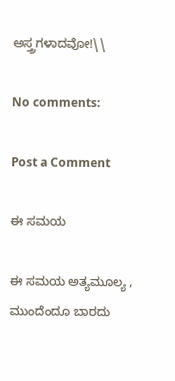ಅಸ್ತ್ರಗಳಾದವೋ!\\

No comments:

Post a Comment

ಈ ಸಮಯ

ಈ ಸಮಯ ಅತ್ಯಮೂಲ್ಯ , ಮುಂದೆಂದೂ ಬಾರದು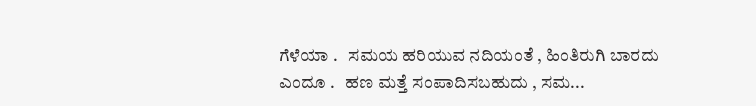ಗೆಳೆಯಾ .   ಸಮಯ ಹರಿಯುವ ನದಿಯಂತೆ , ಹಿಂತಿರುಗಿ ಬಾರದು ಎಂದೂ .   ಹಣ ಮತ್ತೆ ಸಂಪಾದಿಸಬಹುದು , ಸಮ...